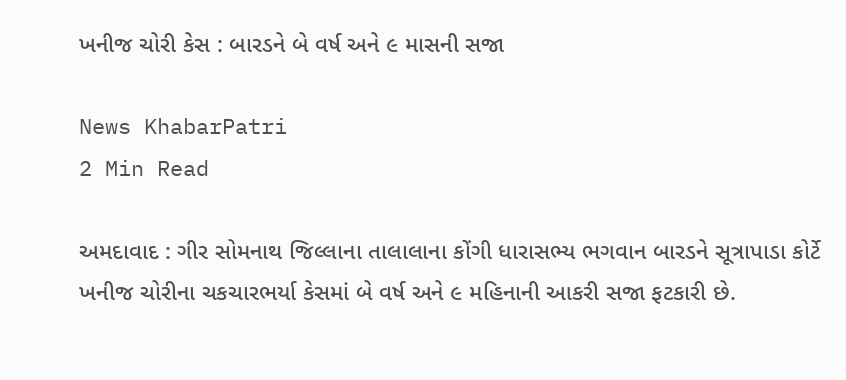ખનીજ ચોરી કેસ : બારડને બે વર્ષ અને ૯ માસની સજા

News KhabarPatri
2 Min Read

અમદાવાદ : ગીર સોમનાથ જિલ્લાના તાલાલાના કોંગી ધારાસભ્ય ભગવાન બારડને સૂત્રાપાડા કોર્ટે ખનીજ ચોરીના ચકચારભર્યા કેસમાં બે વર્ષ અને ૯ મહિનાની આકરી સજા ફટકારી છે.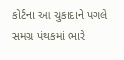કોર્ટના આ ચુકાદાને પગલે સમગ્ર પંથકમાં ભારે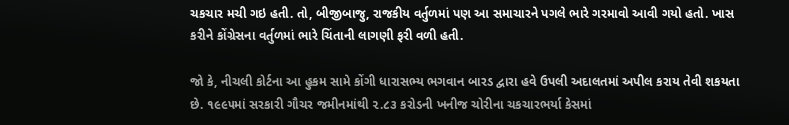ચકચાર મચી ગઇ હતી. તો, બીજીબાજુ, રાજકીય વર્તુળમાં પણ આ સમાચારને પગલે ભારે ગરમાવો આવી ગયો હતો. ખાસ કરીને કોંગ્રેસના વર્તુળમાં ભારે ચિંતાની લાગણી ફરી વળી હતી.

જો કે, નીચલી કોર્ટના આ હુકમ સામે કોંગી ધારાસભ્ય ભગવાન બારડ દ્વારા હવે ઉપલી અદાલતમાં અપીલ કરાય તેવી શકયતા છે. ૧૯૯૫માં સરકારી ગૌચર જમીનમાંથી ૨.૮૩ કરોડની ખનીજ ચોરીના ચકચારભર્યા કેસમાં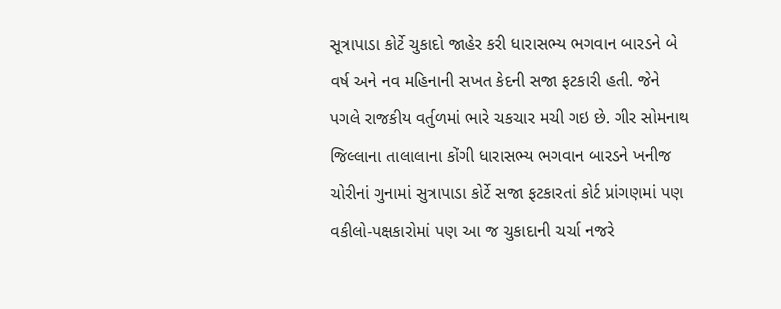સૂત્રાપાડા કોર્ટે ચુકાદો જાહેર કરી ધારાસભ્ય ભગવાન બારડને બે વર્ષ અને નવ મહિનાની સખત કેદની સજા ફટકારી હતી. જેને પગલે રાજકીય વર્તુળમાં ભારે ચકચાર મચી ગઇ છે. ગીર સોમનાથ જિલ્લાના તાલાલાના કોંગી ધારાસભ્ય ભગવાન બારડને ખનીજ ચોરીનાં ગુનામાં સુત્રાપાડા કોર્ટે સજા ફટકારતાં કોર્ટ પ્રાંગણમાં પણ વકીલો-પક્ષકારોમાં પણ આ જ ચુકાદાની ચર્ચા નજરે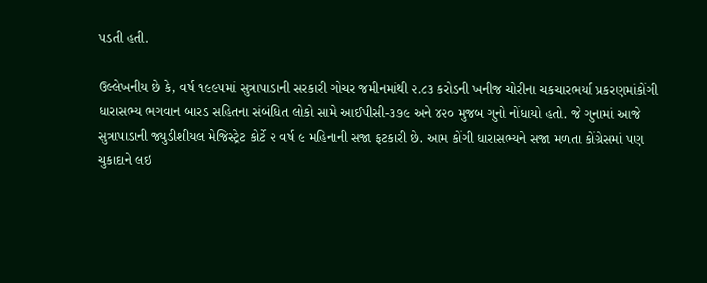પડતી હતી.

ઉલ્લેખનીય છે કે, વર્ષ ૧૯૯૫માં સુત્રાપાડાની સરકારી ગોચર જમીનમાંથી ૨.૮૩ કરોડની ખનીજ ચોરીના ચકચારભર્યા પ્રકરણમાંકોંગી ધારાસભ્ય ભગવાન બારડ સહિતના સંબંધિત લોકો સામે આઈપીસી-૩૭૯ અને ૪૨૦ મુજબ ગુનો નોંધાયો હતો. જે ગુનામાં આજે સુત્રાપાડાની જ્યુડીશીયલ મેજિસ્ટ્રેટ કોર્ટે ૨ વર્ષ ૯ મહિનાની સજા ફટકારી છે. આમ કોંગી ધારાસભ્યને સજા મળતા કોંગ્રેસમાં પણ ચુકાદાને લઇ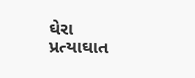ઘેરા પ્રત્યાઘાત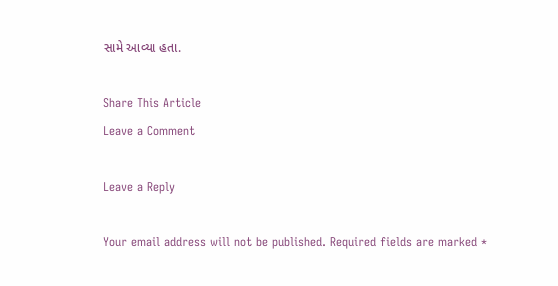સામે આવ્યા હતા.

Share This Article
Leave a Comment

Leave a Reply

Your email address will not be published. Required fields are marked *